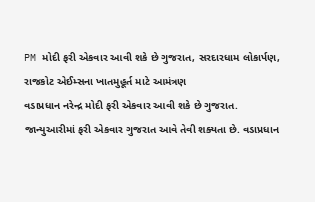PM મોદી ફરી એકવાર આવી શકે છે ગુજરાત, સરદારધામ લોકાર્પણ, રાજકોટ એઈમ્સના ખાતમુહૂર્ત માટે આમંત્રણ
વડાપ્રધાન નરેન્દ્ર મોદી ફરી એકવાર આવી શકે છે ગુજરાત. જાન્યુઆરીમાં ફરી એકવાર ગુજરાત આવે તેવી શક્યતા છે. વડાપ્રધાન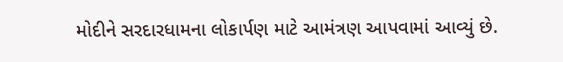મોદીને સરદારધામના લોકાર્પણ માટે આમંત્રણ આપવામાં આવ્યું છે.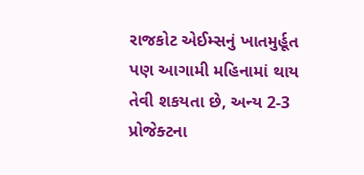રાજકોટ એઈમ્સનું ખાતમુર્હૂત પણ આગામી મહિનામાં થાય તેવી શકયતા છે, અન્ય 2-3 પ્રોજેક્ટના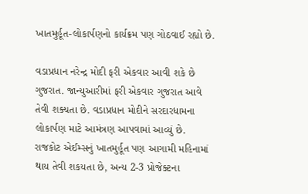ખાતમુર્હૂત-લોકાર્પણનો કાર્યક્રમ પણ ગોઠવાઈ રહ્યો છે.

વડાપ્રધાન નરેન્દ્ર મોદી ફરી એકવાર આવી શકે છે ગુજરાત. જાન્યુઆરીમાં ફરી એકવાર ગુજરાત આવે તેવી શક્યતા છે. વડાપ્રધાન મોદીને સરદારધામના લોકાર્પણ માટે આમંત્રણ આપવામાં આવ્યું છે. રાજકોટ એઈમ્સનું ખાતમુર્હૂત પણ આગામી મહિનામાં થાય તેવી શકયતા છે, અન્ય 2-3 પ્રોજેક્ટના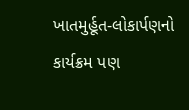ખાતમુર્હૂત-લોકાર્પણનો કાર્યક્રમ પણ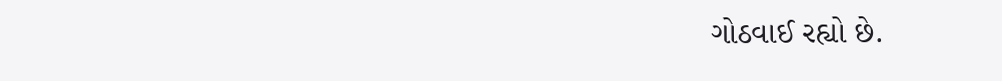ગોઠવાઈ રહ્યો છે.